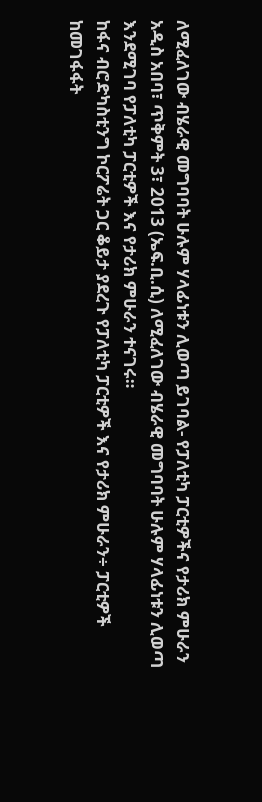ለሚፈለገው ብሄራዊ መግባባት ሁሉም ሃላፊነቱን ሊወጣ ይገባል- የፓለቲካ ፓርቲዎችና የታሪክ ምሁራን
አዲስ አበባ፣ ጥቅምት 3፣ 2013 (ኤፍ.ቢ.ሲ) ለሚፈለገው ብሄራዊ መግባባት ሁሉም ሃላፊነቱን ሊወጣ እንደሚገባ የፓለቲካ ፓርቲዎች እና የታሪክ ምሁራን ተናገሩ።
ከፋና ብሮድካስቲንግ ኮርፖሬት ጋር ቆይታ ያደረጉ የፓለቲካ ፓርቲዎች እና የታሪክ ምሁራን÷ ፓርቲዎች ከመገፋፋት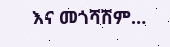እና መጎሻሽም…